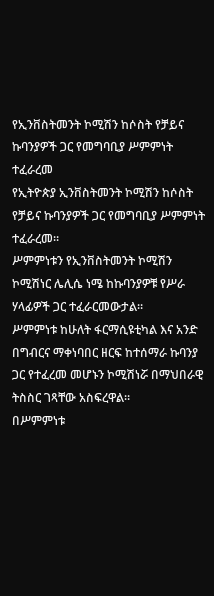የኢንቨስትመንት ኮሚሽን ከሶስት የቻይና ኩባንያዎች ጋር የመግባቢያ ሥምምነት ተፈራረመ
የኢትዮጵያ ኢንቨስትመንት ኮሚሽን ከሶስት የቻይና ኩባንያዎች ጋር የመግባቢያ ሥምምነት ተፈራረመ።
ሥምምነቱን የኢንቨስትመንት ኮሚሽን ኮሚሽነር ሌሊሴ ነሜ ከኩባንያዎቹ የሥራ ሃላፊዎች ጋር ተፈራርመውታል።
ሥምምነቱ ከሁለት ፋርማሲዩቲካል እና አንድ በግብርና ማቀነባበር ዘርፍ ከተሰማራ ኩባንያ ጋር የተፈረመ መሆኑን ኮሚሽነሯ በማህበራዊ ትስስር ገጻቸው አስፍረዋል።
በሥምምነቱ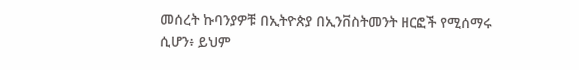መሰረት ኩባንያዎቹ በኢትዮጵያ በኢንቨስትመንት ዘርፎች የሚሰማሩ ሲሆን፥ ይህም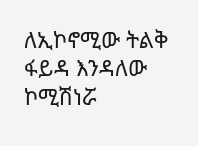ለኢኮኖሚው ትልቅ ፋይዳ እንዳለው ኮሚሽነሯ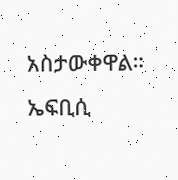አስታውቀዋል።
ኤፍቢሲ